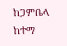ከጋምቤላ ከተማ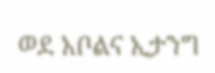ወደ አቦልና ኢታንግ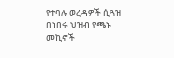የተባሉ ወረዳዎች ሲጓዝ በነበሩ ህዝብ የጫኑ መኪኖች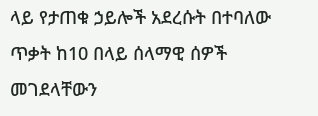ላይ የታጠቁ ኃይሎች አደረሱት በተባለው ጥቃት ከ10 በላይ ሰላማዊ ሰዎች መገደላቸውን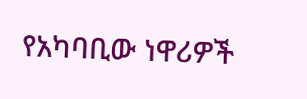የአካባቢው ነዋሪዎች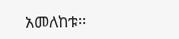አመለከቱ፡፡